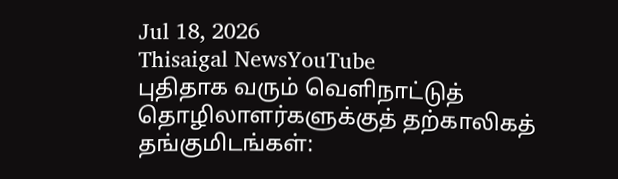Jul 18, 2026
Thisaigal NewsYouTube
புதிதாக வரும் வெளிநாட்டுத் தொழிலாளர்களுக்குத் தற்காலிகத் தங்குமிடங்கள்: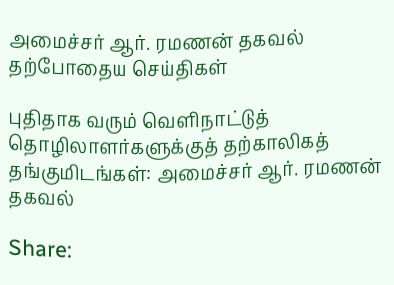அமைச்சர் ஆர். ரமணன் தகவல்
தற்போதைய செய்திகள்

புதிதாக வரும் வெளிநாட்டுத் தொழிலாளர்களுக்குத் தற்காலிகத் தங்குமிடங்கள்: அமைச்சர் ஆர். ரமணன் தகவல்

Share: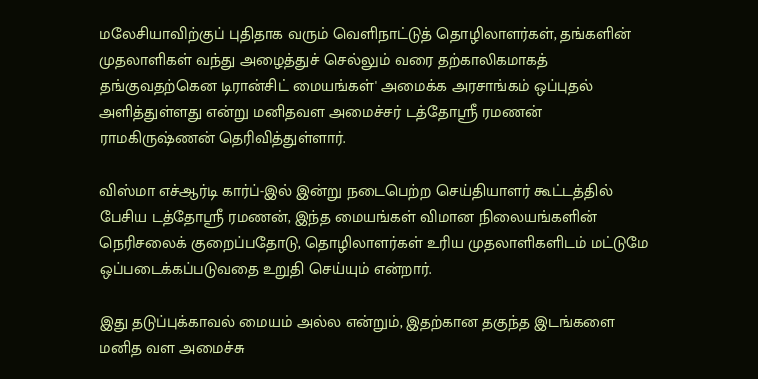மலேசியாவிற்குப் புதிதாக வரும் வெளிநாட்டுத் தொழிலாளர்கள், தங்களின் முதலாளிகள் வந்து அழைத்துச் செல்லும் வரை தற்காலிகமாகத் தங்குவதற்கென டிரான்சிட் மையங்கள்' அமைக்க அரசாங்கம் ஒப்புதல் அளித்துள்ளது என்று மனிதவள அமைச்சர் டத்தோஸ்ரீ ரமணன் ராமகிருஷ்ணன் தெரிவித்துள்ளார்.

விஸ்மா எச்ஆர்டி கார்ப்-இல் இன்று நடைபெற்ற செய்தியாளர் கூட்டத்தில் பேசிய டத்தோஸ்ரீ ரமணன், இந்த மையங்கள் விமான நிலையங்களின் நெரிசலைக் குறைப்பதோடு, தொழிலாளர்கள் உரிய முதலாளிகளிடம் மட்டுமே ஒப்படைக்கப்படுவதை உறுதி செய்யும் என்றார்.

இது தடுப்புக்காவல் மையம் அல்ல என்றும், இதற்கான தகுந்த இடங்களை மனித வள அமைச்சு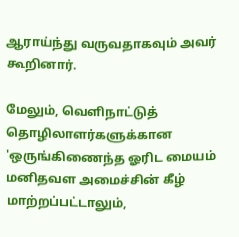ஆராய்ந்து வருவதாகவும் அவர் கூறினார்.

மேலும், வெளிநாட்டுத் தொழிலாளர்களுக்கான 'ஒருங்கிணைந்த ஓரிட மையம் மனிதவள அமைச்சின் கீழ் மாற்றப்பட்டாலும்,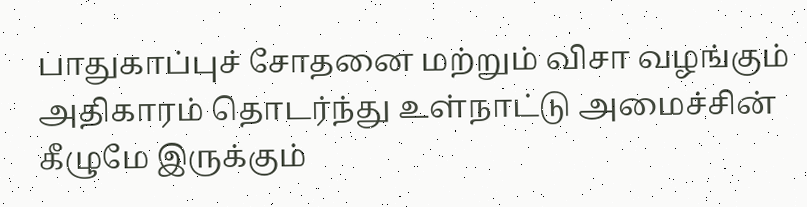பாதுகாப்புச் சோதனை மற்றும் விசா வழங்கும் அதிகாரம் தொடர்ந்து உள்நாட்டு அமைச்சின் கீழுமே இருக்கும்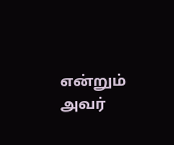என்றும் அவர்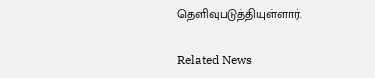தெளிவுபடுத்தியுள்ளார்.

Related News